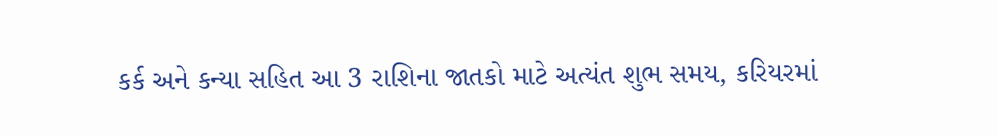કર્ક અને કન્યા સહિત આ 3 રાશિના જાતકો માટે અત્યંત શુભ સમય, કરિયરમાં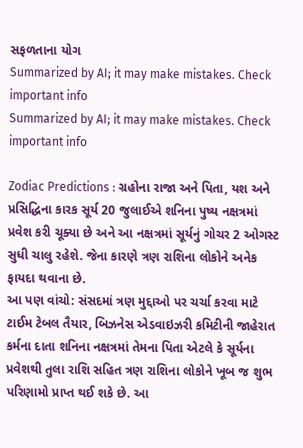સફળતાના યોગ
Summarized by AI; it may make mistakes. Check important info
Summarized by AI; it may make mistakes. Check important info

Zodiac Predictions : ગ્રહોના રાજા અને પિતા, યશ અને પ્રસિદ્ધિના કારક સૂર્ય 20 જુલાઈએ શનિના પુષ્ય નક્ષત્રમાં પ્રવેશ કરી ચૂક્યા છે અને આ નક્ષત્રમાં સૂર્યનું ગોચર 2 ઓગસ્ટ સુધી ચાલુ રહેશે. જેના કારણે ત્રણ રાશિના લોકોને અનેક ફાયદા થવાના છે.
આ પણ વાંચો: સંસદમાં ત્રણ મુદ્દાઓ પર ચર્ચા કરવા માટે ટાઈમ ટેબલ તૈયાર, બિઝનેસ એડવાઇઝરી કમિટીની જાહેરાત
કર્મના દાતા શનિના નક્ષત્રમાં તેમના પિતા એટલે કે સૂર્યના પ્રવેશથી તુલા રાશિ સહિત ત્રણ રાશિના લોકોને ખૂબ જ શુભ પરિણામો પ્રાપ્ત થઈ શકે છે. આ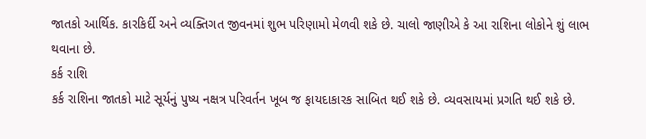જાતકો આર્થિક. કારકિર્દી અને વ્યક્તિગત જીવનમાં શુભ પરિણામો મેળવી શકે છે. ચાલો જાણીએ કે આ રાશિના લોકોને શું લાભ થવાના છે.
કર્ક રાશિ
કર્ક રાશિના જાતકો માટે સૂર્યનું પુષ્ય નક્ષત્ર પરિવર્તન ખૂબ જ ફાયદાકારક સાબિત થઈ શકે છે. વ્યવસાયમાં પ્રગતિ થઈ શકે છે.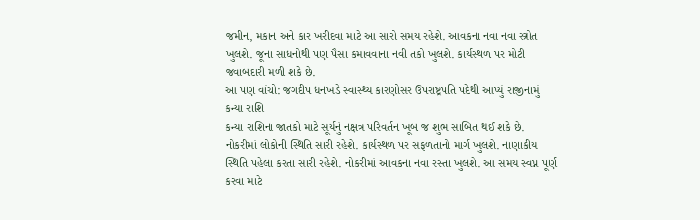જમીન, મકાન અને કાર ખરીદવા માટે આ સારો સમય રહેશે. આવકના નવા નવા સ્ત્રોત ખુલશે. જૂના સાધનોથી પણ પૈસા કમાવવાના નવી તકો ખુલશે. કાર્યસ્થળ પર મોટી જવાબદારી મળી શકે છે.
આ પણ વાંચો: જગદીપ ધનખડે સ્વાસ્થ્ય કારણોસર ઉપરાષ્ટ્રપતિ પદેથી આપ્યું રાજીનામું
કન્યા રાશિ
કન્યા રાશિના જાતકો માટે સૂર્યનું નક્ષત્ર પરિવર્તન ખૂબ જ શુભ સાબિત થઈ શકે છે. નોકરીમાં લોકોની સ્થિતિ સારી રહેશે. કાર્યસ્થળ પર સફળતાનો માર્ગ ખુલશે. નાણાકીય સ્થિતિ પહેલા કરતા સારી રહેશે. નોકરીમાં આવકના નવા રસ્તા ખુલશે. આ સમય સ્વપ્ન પૂર્ણ કરવા માટે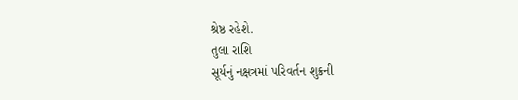શ્રેષ્ઠ રહેશે.
તુલા રાશિ
સૂર્યનું નક્ષત્રમાં પરિવર્તન શુક્રની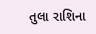તુલા રાશિના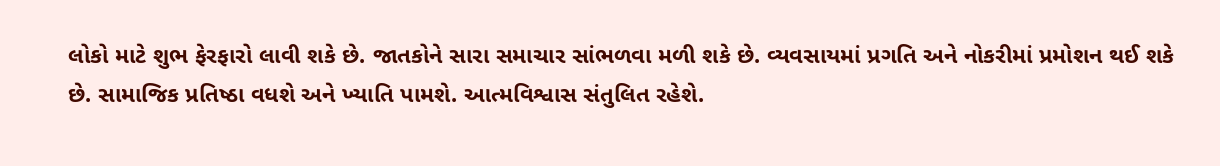લોકો માટે શુભ ફેરફારો લાવી શકે છે. જાતકોને સારા સમાચાર સાંભળવા મળી શકે છે. વ્યવસાયમાં પ્રગતિ અને નોકરીમાં પ્રમોશન થઈ શકે છે. સામાજિક પ્રતિષ્ઠા વધશે અને ખ્યાતિ પામશે. આત્મવિશ્વાસ સંતુલિત રહેશે.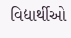વિદ્યાર્થીઓ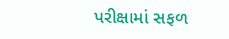પરીક્ષામાં સફળ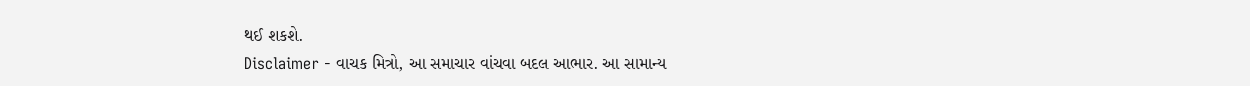થઈ શકશે.
Disclaimer - વાચક મિત્રો, આ સમાચાર વાંચવા બદલ આભાર. આ સામાન્ય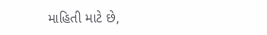માહિતી માટે છે,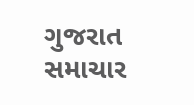ગુજરાત સમાચાર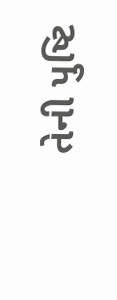તેની પુષ્ટિ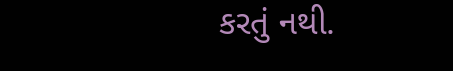કરતું નથી.